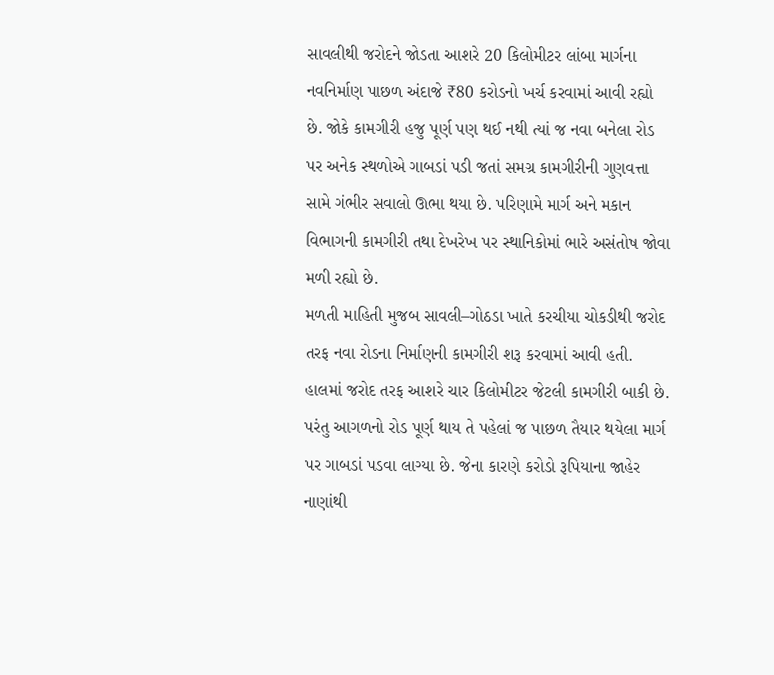સાવલીથી જરોદને જોડતા આશરે 20 કિલોમીટર લાંબા માર્ગના નવનિર્માણ પાછળ અંદાજે ₹80 કરોડનો ખર્ચ કરવામાં આવી રહ્યો છે. જોકે કામગીરી હજુ પૂર્ણ પણ થઈ નથી ત્યાં જ નવા બનેલા રોડ પર અનેક સ્થળોએ ગાબડાં પડી જતાં સમગ્ર કામગીરીની ગુણવત્તા સામે ગંભીર સવાલો ઊભા થયા છે. પરિણામે માર્ગ અને મકાન વિભાગની કામગીરી તથા દેખરેખ પર સ્થાનિકોમાં ભારે અસંતોષ જોવા મળી રહ્યો છે.
મળતી માહિતી મુજબ સાવલી–ગોઠડા ખાતે કરચીયા ચોકડીથી જરોદ તરફ નવા રોડના નિર્માણની કામગીરી શરૂ કરવામાં આવી હતી. હાલમાં જરોદ તરફ આશરે ચાર કિલોમીટર જેટલી કામગીરી બાકી છે. પરંતુ આગળનો રોડ પૂર્ણ થાય તે પહેલાં જ પાછળ તૈયાર થયેલા માર્ગ પર ગાબડાં પડવા લાગ્યા છે. જેના કારણે કરોડો રૂપિયાના જાહેર નાણાંથી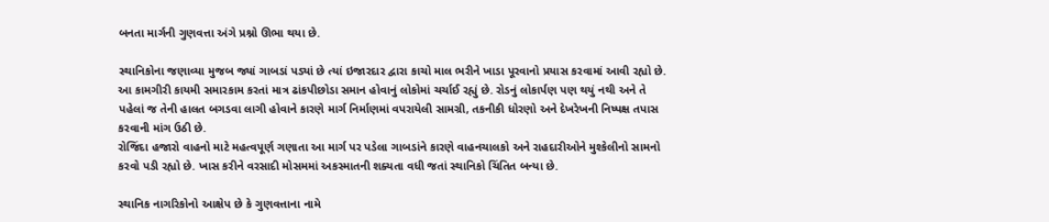બનતા માર્ગની ગુણવત્તા અંગે પ્રશ્નો ઊભા થયા છે.

સ્થાનિકોના જણાવ્યા મુજબ જ્યાં ગાબડાં પડ્યાં છે ત્યાં ઇજારદાર દ્વારા કાચો માલ ભરીને ખાડા પૂરવાનો પ્રયાસ કરવામાં આવી રહ્યો છે. આ કામગીરી કાયમી સમારકામ કરતાં માત્ર ઢાંકપીછોડા સમાન હોવાનું લોકોમાં ચર્ચાઈ રહ્યું છે. રોડનું લોકાર્પણ પણ થયું નથી અને તે પહેલાં જ તેની હાલત બગડવા લાગી હોવાને કારણે માર્ગ નિર્માણમાં વપરાયેલી સામગ્રી, તકનીકી ધોરણો અને દેખરેખની નિષ્પક્ષ તપાસ કરવાની માંગ ઉઠી છે.
રોજિંદા હજારો વાહનો માટે મહત્વપૂર્ણ ગણાતા આ માર્ગ પર પડેલા ગાબડાંને કારણે વાહનચાલકો અને રાહદારીઓને મુશ્કેલીનો સામનો કરવો પડી રહ્યો છે. ખાસ કરીને વરસાદી મોસમમાં અકસ્માતની શક્યતા વધી જતાં સ્થાનિકો ચિંતિત બન્યા છે.

સ્થાનિક નાગરિકોનો આક્ષેપ છે કે ગુણવત્તાના નામે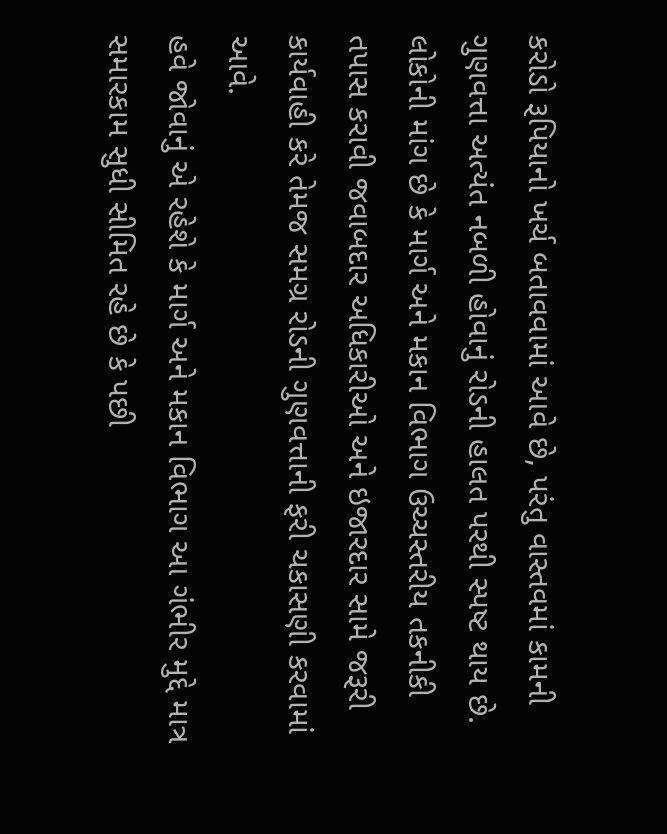કરોડો રૂપિયાનો ખર્ચ બતાવવામાં આવે છે, પરંતુ વાસ્તવમાં કામની ગુણવત્તા અત્યંત નબળી હોવાનું રોડની હાલત પરથી સ્પષ્ટ થાય છે. લોકોની માંગ છે કે માર્ગ અને મકાન વિભાગ ઉચ્ચસ્તરીય તકનીકી તપાસ કરાવી જવાબદાર અધિકારીઓ અને ઇજારદાર સામે જરૂરી કાર્યવાહી કરે તેમજ સમગ્ર રોડની ગુણવત્તાની ફરી ચકાસણી કરવામાં આવે.
હવે જોવાનું એ રહેશે કે માર્ગ અને મકાન વિભાગ આ ગંભીર મુદ્દે માત્ર સમારકામ સુધી સીમિત રહે છે કે પછી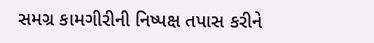સમગ્ર કામગીરીની નિષ્પક્ષ તપાસ કરીને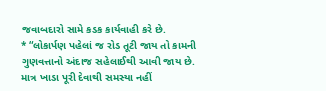જવાબદારો સામે કડક કાર્યવાહી કરે છે.
* “લોકાર્પણ પહેલાં જ રોડ તૂટી જાય તો કામની ગુણવત્તાનો અંદાજ સહેલાઈથી આવી જાય છે. માત્ર ખાડા પૂરી દેવાથી સમસ્યા નહીં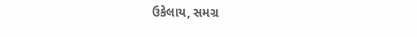ઉકેલાય, સમગ્ર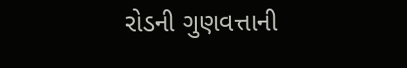રોડની ગુણવત્તાની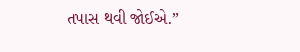તપાસ થવી જોઈએ.”